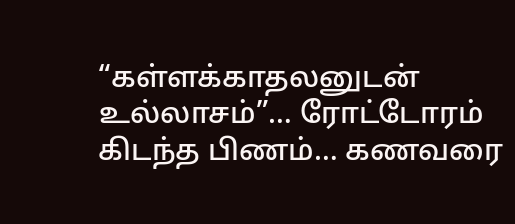“கள்ளக்காதலனுடன் உல்லாசம்”… ரோட்டோரம் கிடந்த பிணம்… கணவரை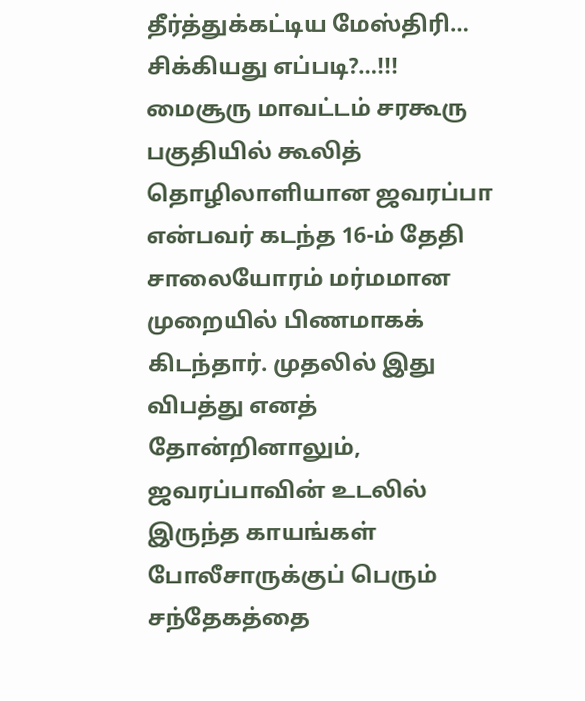தீர்த்துக்கட்டிய மேஸ்திரி… சிக்கியது எப்படி?…!!!
மைசூரு மாவட்டம் சரகூரு பகுதியில் கூலித் தொழிலாளியான ஜவரப்பா என்பவர் கடந்த 16-ம் தேதி சாலையோரம் மர்மமான முறையில் பிணமாகக் கிடந்தார். முதலில் இது விபத்து எனத் தோன்றினாலும், ஜவரப்பாவின் உடலில் இருந்த காயங்கள் போலீசாருக்குப் பெரும் சந்தேகத்தை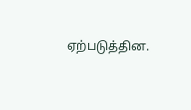ஏற்படுத்தின.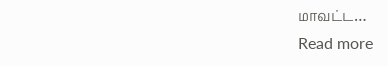மாவட்ட…
Read more